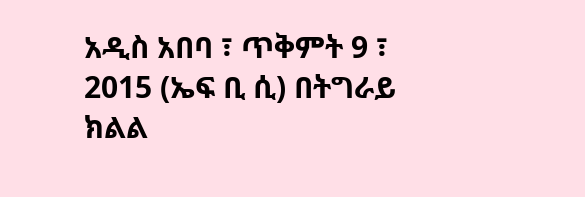አዲስ አበባ ፣ ጥቅምት 9 ፣ 2015 (ኤፍ ቢ ሲ) በትግራይ ክልል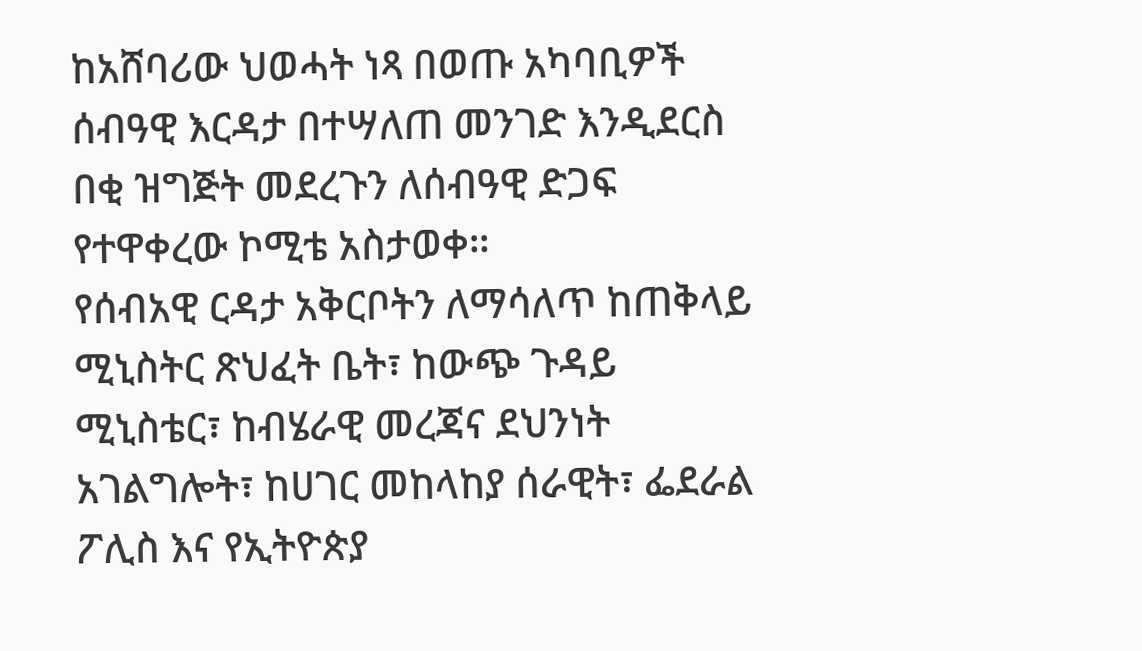ከአሸባሪው ህወሓት ነጻ በወጡ አካባቢዎች ሰብዓዊ እርዳታ በተሣለጠ መንገድ እንዲደርስ በቂ ዝግጅት መደረጉን ለሰብዓዊ ድጋፍ የተዋቀረው ኮሚቴ አስታወቀ።
የሰብአዊ ርዳታ አቅርቦትን ለማሳለጥ ከጠቅላይ ሚኒስትር ጽህፈት ቤት፣ ከውጭ ጉዳይ ሚኒስቴር፣ ከብሄራዊ መረጃና ደህንነት አገልግሎት፣ ከሀገር መከላከያ ሰራዊት፣ ፌደራል ፖሊስ እና የኢትዮጵያ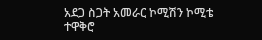አደጋ ስጋት አመራር ኮሚሽን ኮሚቴ ተዋቅሮ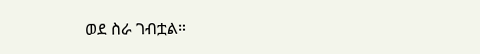ወደ ስራ ገብቷል።